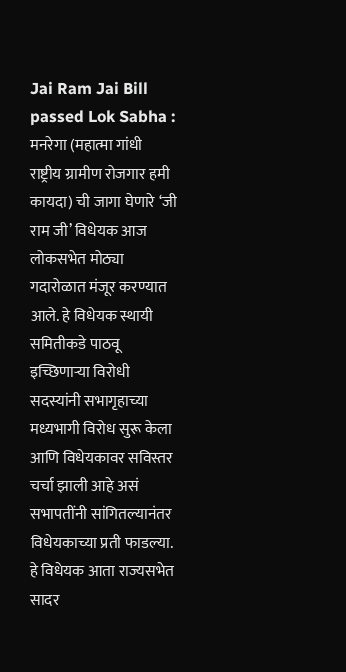Jai Ram Jai Bill passed Lok Sabha : मनरेगा (महात्मा गांधी राष्ट्रीय ग्रामीण रोजगार हमी कायदा) ची जागा घेणारे ‘जी राम जी’ विधेयक आज लोकसभेत मोठ्या गदारोळात मंजूर करण्यात आले. हे विधेयक स्थायी समितीकडे पाठवू इच्छिणाऱ्या विरोधी सदस्यांनी सभागृहाच्या मध्यभागी विरोध सुरू केला आणि विधेयकावर सविस्तर चर्चा झाली आहे असं सभापतींनी सांगितल्यानंतर विधेयकाच्या प्रती फाडल्या. हे विधेयक आता राज्यसभेत सादर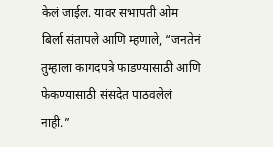केलं जाईल. यावर सभापती ओम बिर्ला संतापले आणि म्हणाले, “जनतेनं तुम्हाला कागदपत्रे फाडण्यासाठी आणि फेकण्यासाठी संसदेत पाठवलेलं नाही.”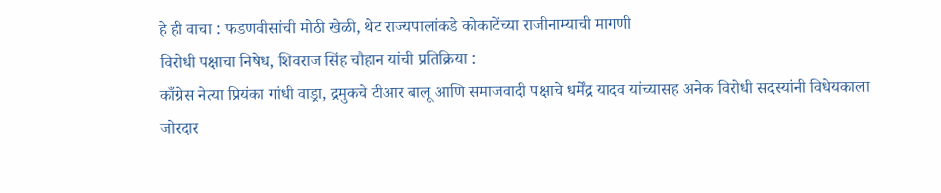हे ही वाचा : फडणवीसांची मोठी खेळी, थेट राज्यपालांकडे कोकाटेंच्या राजीनाम्याची मागणी
विरोधी पक्षाचा निषेध, शिवराज सिंह चौहान यांची प्रतिक्रिया :
काँग्रेस नेत्या प्रियंका गांधी वाड्रा, द्रमुकचे टीआर बालू आणि समाजवादी पक्षाचे धर्मेंद्र यादव यांच्यासह अनेक विरोधी सदस्यांनी विधेयकाला जोरदार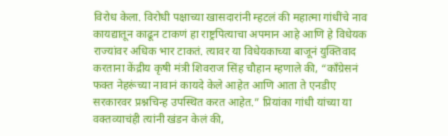विरोध केला. विरोधी पक्षाच्या खासदारांनी म्हटलं की महात्मा गांधींचे नाव कायद्यातून काढून टाकणं हा राष्ट्रपित्याचा अपमान आहे आणि हे विधेयक राज्यांवर अधिक भार टाकतं. त्यावर या विधेयकाच्या बाजूनं युक्तिवाद करताना केंद्रीय कृषी मंत्री शिवराज सिंह चौहान म्हणाले की, “काँग्रेसनं फक्त नेहरूंच्या नावानं कायदे केले आहेत आणि आता ते एनडीए सरकारवर प्रश्नचिन्ह उपस्थित करत आहेत.” प्रियांका गांधी यांच्या या वक्तव्याचंही त्यांनी खंडन केलं की,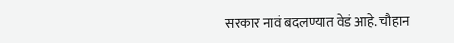सरकार नावं बदलण्यात वेडं आहे. चौहान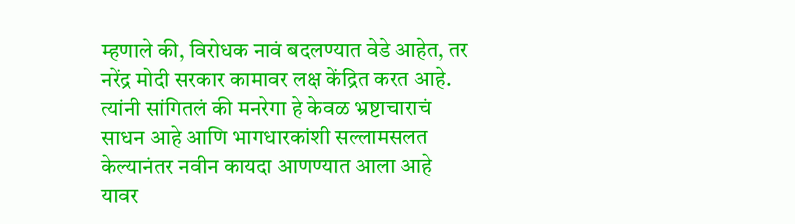म्हणाले की, विरोधक नावं बदलण्यात वेडे आहेत, तर नरेंद्र मोदी सरकार कामावर लक्ष केंद्रित करत आहे. त्यांनी सांगितलं की मनरेगा हे केवळ भ्रष्टाचाराचं साधन आहे आणि भागधारकांशी सल्लामसलत केल्यानंतर नवीन कायदा आणण्यात आला आहे यावर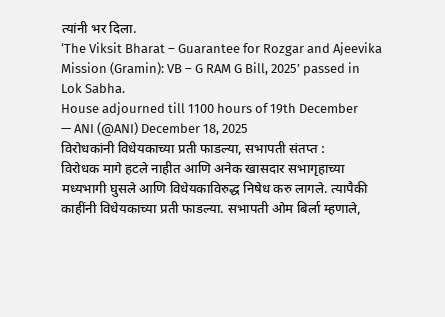त्यांनी भर दिला.
‘The Viksit Bharat – Guarantee for Rozgar and Ajeevika Mission (Gramin): VB – G RAM G Bill, 2025’ passed in Lok Sabha.
House adjourned till 1100 hours of 19th December
— ANI (@ANI) December 18, 2025
विरोधकांनी विधेयकाच्या प्रती फाडल्या, सभापती संतप्त :
विरोधक मागे हटले नाहीत आणि अनेक खासदार सभागृहाच्या मध्यभागी घुसले आणि विधेयकाविरुद्ध निषेध करु लागले. त्यापैकी काहींनी विधेयकाच्या प्रती फाडल्या. सभापती ओम बिर्ला म्हणाले,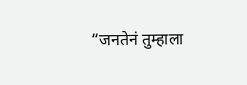“जनतेनं तुम्हाला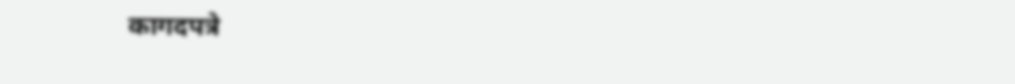कागदपत्रे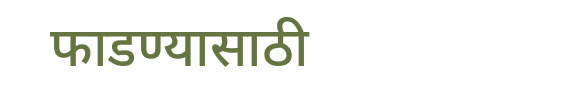फाडण्यासाठी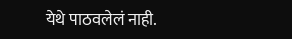येथे पाठवलेलं नाही.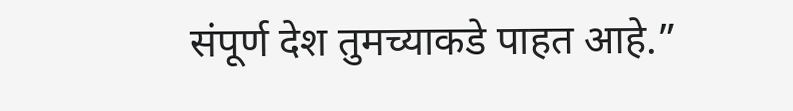संपूर्ण देश तुमच्याकडे पाहत आहे.”